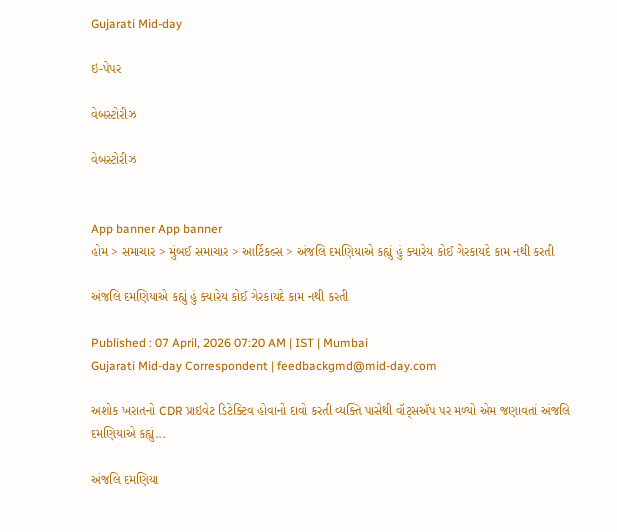Gujarati Mid-day

ઇ-પેપર

વેબસ્ટોરીઝ

વેબસ્ટોરીઝ


App banner App banner
હોમ > સમાચાર > મુંબઈ સમાચાર > આર્ટિકલ્સ > અંજલિ દમણિયાએ કહ્યું હું ક્યારેય કોઈ ગેરકાયદે કામ નથી કરતી

અંજલિ દમણિયાએ કહ્યું હું ક્યારેય કોઈ ગેરકાયદે કામ નથી કરતી

Published : 07 April, 2026 07:20 AM | IST | Mumbai
Gujarati Mid-day Correspondent | feedbackgmd@mid-day.com

અશોક ખરાતનો CDR પ્રાઇવેટ ડિટેક્ટિવ હોવાનો દાવો કરતી વ્યક્તિ પાસેથી વૉટ્સઍપ પર મળ્યો એમ જણાવતાં અંજલિ દમણિયાએ કહ્યું...

અંજલિ દમણિયા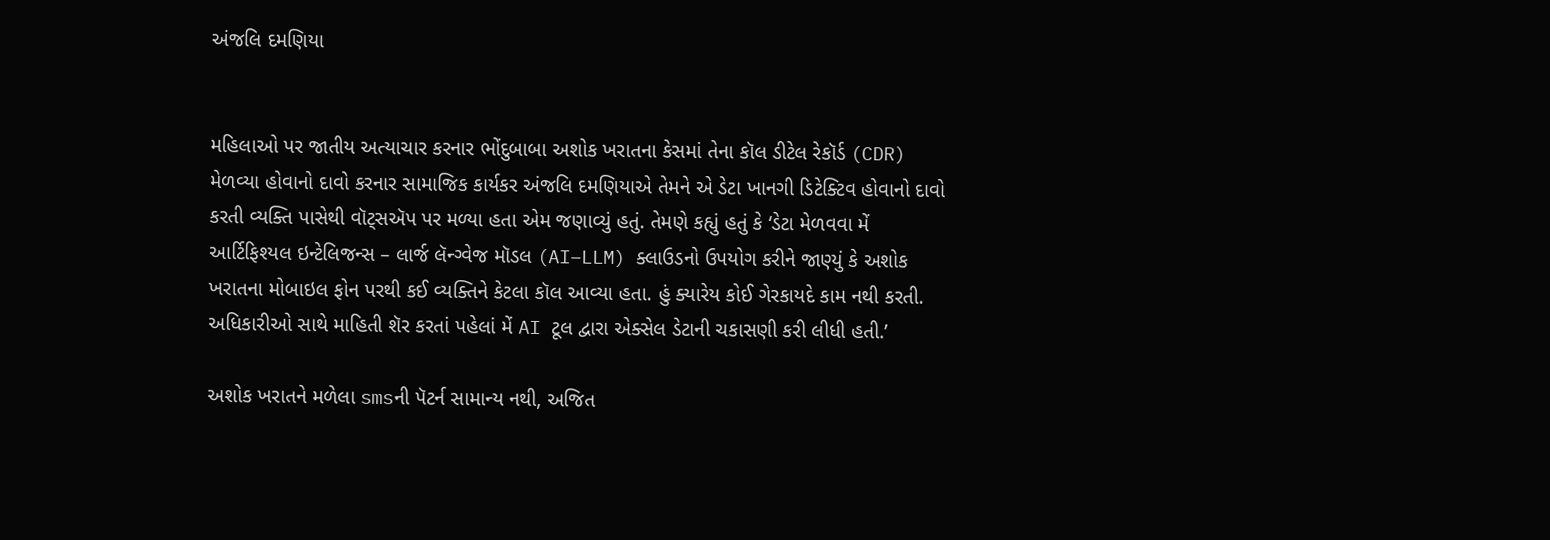અંજલિ દમણિયા


મહિલાઓ પર જાતીય અત્યાચાર કરનાર ભોંદુબાબા અશોક ખરાતના કેસમાં તેના કૉલ ડીટેલ રેકૉર્ડ (CDR) મેળવ્યા હોવાનો દાવો કરનાર સામાજિક કાર્યકર અંજલિ દમણિયાએ તેમને એ ડેટા ખાનગી ડિટેક્ટિવ હોવાનો દાવો કરતી વ્યક્તિ પાસેથી વૉટ્સઍપ પર મળ્યા હતા એમ જણાવ્યું હતું. તેમણે કહ્યું હતું કે ‘ડેટા મેળવવા મેં આર્ટિફિશ્યલ ઇન્ટેલિજન્સ – લાર્જ લૅન્ગ્વેજ મૉડલ (AI–LLM) ક્લાઉડનો ઉપયોગ કરીને જાણ્યું કે અશોક ખરાતના મોબાઇલ ફોન પરથી કઈ વ્યક્તિને કેટલા કૉલ આવ્યા હતા. હું ક્યારેય કોઈ ગેરકાયદે કામ નથી કરતી. અધિકારીઓ સાથે માહિતી શૅર કરતાં પહેલાં મેં AI ટૂલ દ્વારા એક્સેલ ડેટાની ચકાસણી કરી લીધી હતી.’

અશોક ખરાતને મળેલા smsની પૅટર્ન સામાન્ય નથી, અજિત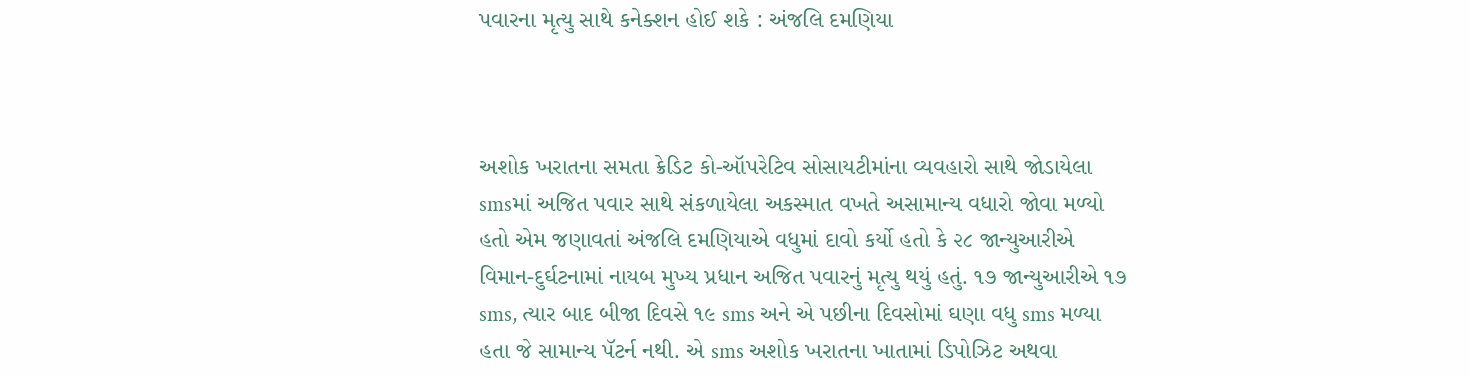પવારના મૃત્યુ સાથે કનેક્શન હોઈ શકે : અંજલિ દમણિયા



અશોક ખરાતના સમતા ક્રેડિટ કો-ઑપરેટિવ સોસાયટીમાંના વ્યવહારો સાથે જોડાયેલા smsમાં અજિત પવાર સાથે સંકળાયેલા અકસ્માત વખતે અસામાન્ય વધારો જોવા મળ્યો હતો એમ જણાવતાં અંજલિ દમણિયાએ વધુમાં દાવો કર્યો હતો કે ૨૮ જાન્યુઆરીએ વિમાન-દુર્ઘટનામાં નાયબ મુખ્ય પ્રધાન અજિત પવારનું મૃત્યુ થયું હતું. ૧૭ જાન્યુઆરીએ ૧૭ sms, ત્યાર બાદ બીજા દિવસે ૧૯ sms અને એ પછીના દિવસોમાં ઘણા વધુ sms મળ્યા હતા જે સામાન્ય પૅટર્ન નથી. એ sms અશોક ખરાતના ખાતામાં ડિપોઝ‌િટ અથવા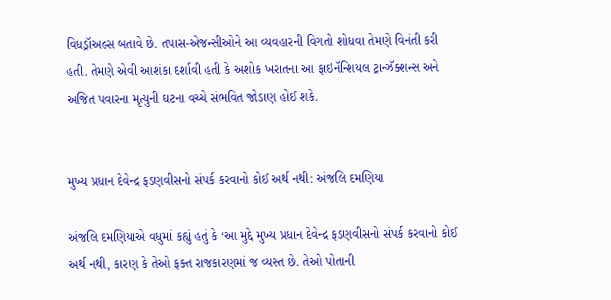વિધડ્રૉઅલ્સ બતાવે છે. તપાસ-એજન્સીઓને આ વ્યવહારની વિગતો શોધવા તેમણે વિનંતી કરી હતી. તેમણે એવી આશંકા દર્શાવી હતી કે અશોક ખરાતના આ ફાઇનૅન્શિયલ ટ્રાન્ઝૅક્શન્સ અને અજિત પવારના મૃત્યુની ઘટના વચ્ચે સંભવિત જોડાણ હોઈ શકે.


મુખ્ય પ્રધાન દેવેન્દ્ર ફડણવીસનો સંપર્ક કરવાનો કોઈ અર્થ નથી: અંજલિ દમણિયા

અંજલિ દમણિયાએ વધુમાં કહ્યું હતું કે ‘આ મુદ્દે મુખ્ય પ્રધાન દેવેન્દ્ર ફડણવીસનો સંપર્ક કરવાનો કોઈ અર્થ નથી, કારણ કે તેઓ ફક્ત રાજકારણમાં જ વ્યસ્ત છે. તેઓ પોતાની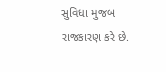સુવિધા મુજબ રાજકારણ કરે છે.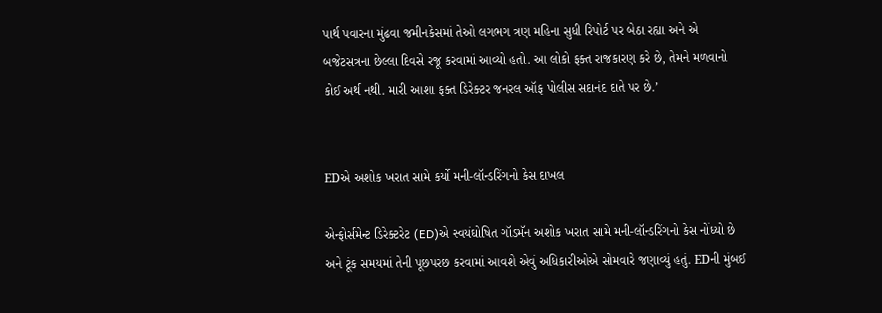પાર્થ પવારના મુંઢવા જમીનકેસમાં તેઓ લગભગ ત્રણ મહિના સુધી રિપોર્ટ પર બેઠા રહ્યા અને એ બજેટસત્રના છેલ્લા દિવસે રજૂ કરવામાં આવ્યો હતો. આ લોકો ફક્ત રાજકારણ કરે છે, તેમને મળવાનો કોઈ અર્થ નથી. મારી આશા ફક્ત ડિરેક્ટર જનરલ ઑફ પોલીસ સદાનંદ દાતે પર છે.’


EDએ અશોક ખરાત સામે કર્યો મની-લૉન્ડરિંગનો કેસ દાખલ

એન્ફોર્સમેન્ટ ડિરેક્ટરેટ (ED)એ સ્વયંઘોષિત ગૉડમૅન અશોક ખરાત સામે મની-લૉન્ડરિંગનો કેસ નોંધ્યો છે અને ટૂંક સમયમાં તેની પૂછપરછ કરવામાં આવશે એવું અધિકારીઓએ સોમવારે જણાવ્યું હતું. EDની મુંબઈ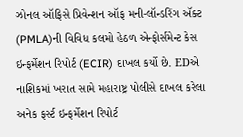ઝોનલ ઑફિસે પ્રિવેન્શન ઑફ મની-લૉન્ડરિંગ ઍક્ટ (PMLA)ની વિવિધ કલમો હેઠળ એન્ફોર્સમેન્ટ કેસ ઇન્ફર્મેશન રિપોર્ટ (ECIR) દાખલ કર્યો છે. EDએ નાશિકમાં ખરાત સામે મહારાષ્ટ્ર પોલીસે દાખલ કરેલા અનેક ફર્સ્ટ ઇન્ફર્મેશન રિપોર્ટ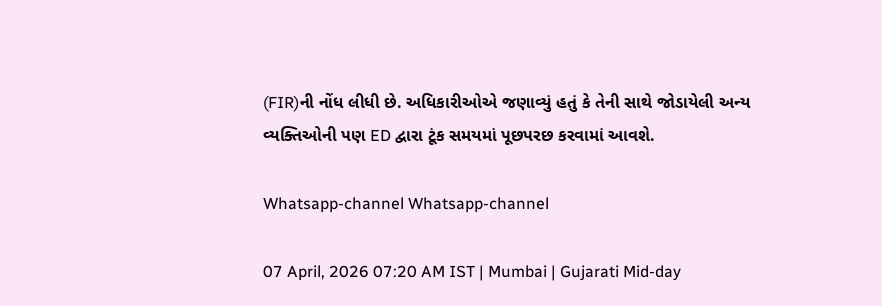(FIR)ની નોંધ લીધી છે. અધિકારીઓએ જણાવ્યું હતું કે તેની સાથે જોડાયેલી અન્ય વ્યક્તિઓની પણ ED દ્વારા ટૂંક સમયમાં પૂછપરછ કરવામાં આવશે.

Whatsapp-channel Whatsapp-channel

07 April, 2026 07:20 AM IST | Mumbai | Gujarati Mid-day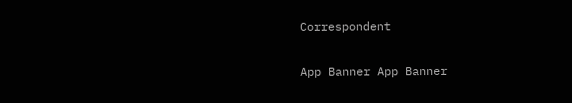Correspondent

App Banner App Banner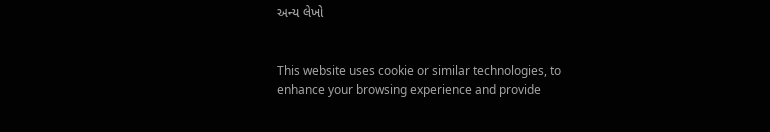અન્ય લેખો


This website uses cookie or similar technologies, to enhance your browsing experience and provide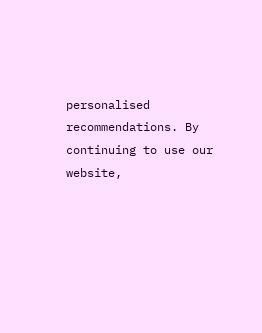personalised recommendations. By continuing to use our website,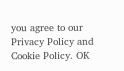you agree to our Privacy Policy and Cookie Policy. OK